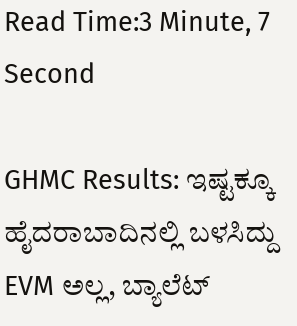Read Time:3 Minute, 7 Second

GHMC Results: ಇಷ್ಟಕ್ಕೂ ಹೈದರಾಬಾದಿನಲ್ಲಿ ಬಳಸಿದ್ದು EVM ಅಲ್ಲ, ಬ್ಯಾಲೆಟ್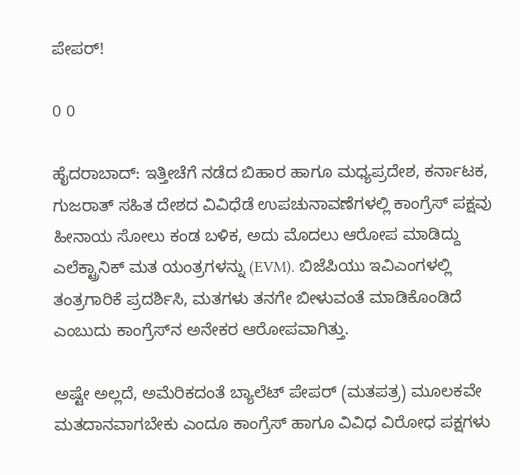ಪೇಪರ್!

0 0

ಹೈದರಾಬಾದ್: ಇತ್ತೀಚೆಗೆ ನಡೆದ ಬಿಹಾರ ಹಾಗೂ ಮಧ್ಯಪ್ರದೇಶ, ಕರ್ನಾಟಕ, ಗುಜರಾತ್ ಸಹಿತ ದೇಶದ ವಿವಿಧೆಡೆ ಉಪಚುನಾವಣೆಗಳಲ್ಲಿ ಕಾಂಗ್ರೆಸ್ ಪಕ್ಷವು ಹೀನಾಯ ಸೋಲು ಕಂಡ ಬಳಿಕ, ಅದು ಮೊದಲು ಆರೋಪ ಮಾಡಿದ್ದು ಎಲೆಕ್ಟ್ರಾನಿಕ್ ಮತ ಯಂತ್ರಗಳನ್ನು (EVM). ಬಿಜೆಪಿಯು ಇವಿಎಂಗಳಲ್ಲಿ ತಂತ್ರಗಾರಿಕೆ ಪ್ರದರ್ಶಿಸಿ, ಮತಗಳು ತನಗೇ ಬೀಳುವಂತೆ ಮಾಡಿಕೊಂಡಿದೆ ಎಂಬುದು ಕಾಂಗ್ರೆಸ್‌ನ ಅನೇಕರ ಆರೋಪವಾಗಿತ್ತು.

ಅಷ್ಟೇ ಅಲ್ಲದೆ, ಅಮೆರಿಕದಂತೆ ಬ್ಯಾಲೆಟ್ ಪೇಪರ್ (ಮತಪತ್ರ) ಮೂಲಕವೇ ಮತದಾನವಾಗಬೇಕು ಎಂದೂ ಕಾಂಗ್ರೆಸ್ ಹಾಗೂ ವಿವಿಧ ವಿರೋಧ ಪಕ್ಷಗಳು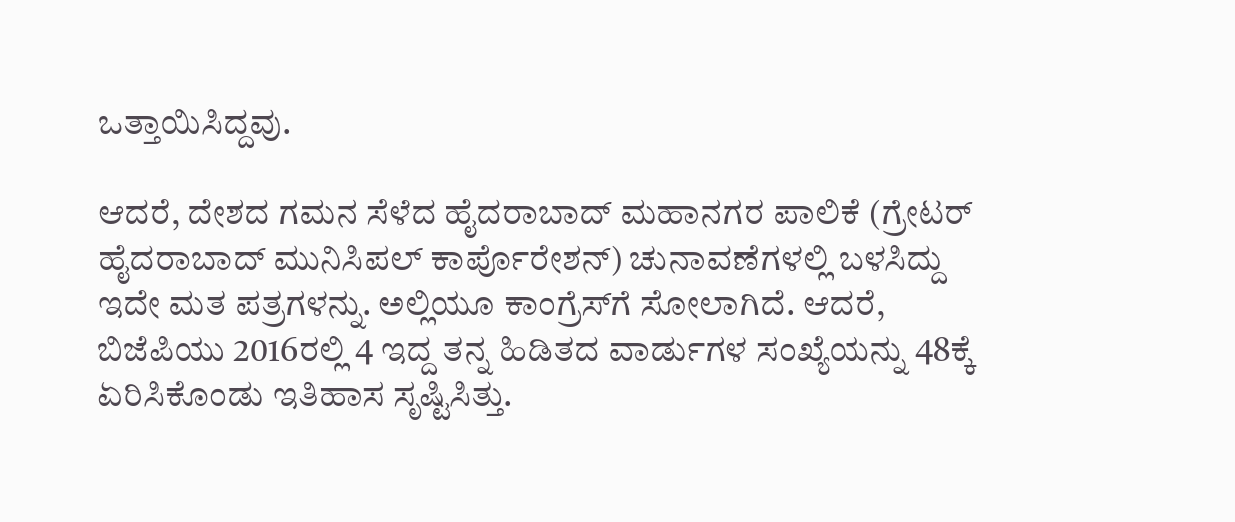ಒತ್ತಾಯಿಸಿದ್ದವು.

ಆದರೆ, ದೇಶದ ಗಮನ ಸೆಳೆದ ಹೈದರಾಬಾದ್ ಮಹಾನಗರ ಪಾಲಿಕೆ (ಗ್ರೇಟರ್ ಹೈದರಾಬಾದ್ ಮುನಿಸಿಪಲ್ ಕಾರ್ಪೊರೇಶನ್) ಚುನಾವಣೆಗಳಲ್ಲಿ ಬಳಸಿದ್ದು ಇದೇ ಮತ ಪತ್ರಗಳನ್ನು. ಅಲ್ಲಿಯೂ ಕಾಂಗ್ರೆಸ್‌ಗೆ ಸೋಲಾಗಿದೆ. ಆದರೆ, ಬಿಜೆಪಿಯು 2016ರಲ್ಲಿ 4 ಇದ್ದ ತನ್ನ ಹಿಡಿತದ ವಾರ್ಡುಗಳ ಸಂಖ್ಯೆಯನ್ನು 48ಕ್ಕೆ ಏರಿಸಿಕೊಂಡು ಇತಿಹಾಸ ಸೃಷ್ಟಿಸಿತ್ತು.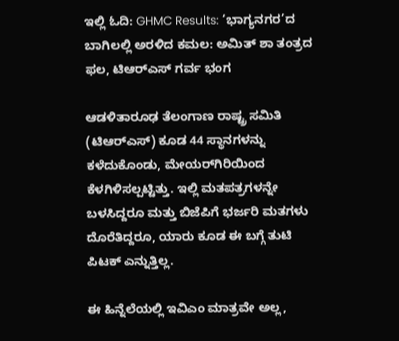ಇಲ್ಲಿ ಓದಿ: GHMC Results: ‘ಭಾಗ್ಯನಗರ’ದ ಬಾಗಿಲಲ್ಲಿ ಅರಳಿದ ಕಮಲ: ಅಮಿತ್ ಶಾ ತಂತ್ರದ ಫಲ, ಟಿಆರ್‌ಎಸ್ ಗರ್ವ ಭಂಗ

ಆಡಳಿತಾರೂಢ ತೆಲಂಗಾಣ ರಾಷ್ಟ್ರ ಸಮಿತಿ (ಟಿಆರ್‌ಎಸ್) ಕೂಡ 44 ಸ್ಥಾನಗಳನ್ನು ಕಳೆದುಕೊಂಡು, ಮೇಯರ್‌ಗಿರಿಯಿಂದ ಕೆಳಗಿಳಿಸಲ್ಪಟ್ಟಿತ್ತು. ಇಲ್ಲಿ ಮತಪತ್ರಗಳನ್ನೇ ಬಳಸಿದ್ದರೂ ಮತ್ತು ಬಿಜೆಪಿಗೆ ಭರ್ಜರಿ ಮತಗಳು ದೊರೆತಿದ್ದರೂ, ಯಾರು ಕೂಡ ಈ ಬಗ್ಗೆ ತುಟಿ ಪಿಟಕ್ ಎನ್ನುತ್ತಿಲ್ಲ.

ಈ ಹಿನ್ನೆಲೆಯಲ್ಲಿ ಇವಿಎಂ ಮಾತ್ರವೇ ಅಲ್ಲ,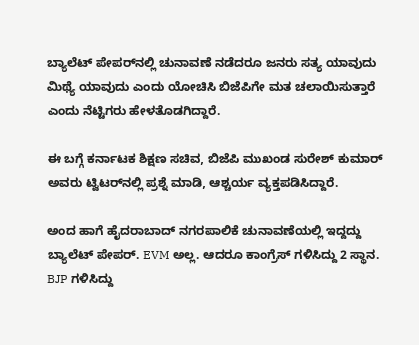ಬ್ಯಾಲೆಟ್ ಪೇಪರ್‌ನಲ್ಲಿ ಚುನಾವಣೆ ನಡೆದರೂ ಜನರು ಸತ್ಯ ಯಾವುದು ಮಿಥ್ಯೆ ಯಾವುದು ಎಂದು ಯೋಚಿಸಿ ಬಿಜೆಪಿಗೇ ಮತ ಚಲಾಯಿಸುತ್ತಾರೆ ಎಂದು ನೆಟ್ಟಿಗರು ಹೇಳತೊಡಗಿದ್ದಾರೆ.

ಈ ಬಗ್ಗೆ ಕರ್ನಾಟಕ ಶಿಕ್ಷಣ ಸಚಿವ, ಬಿಜೆಪಿ ಮುಖಂಡ ಸುರೇಶ್ ಕುಮಾರ್ ಅವರು ಟ್ವಿಟರ್‌ನಲ್ಲಿ ಪ್ರಶ್ನೆ ಮಾಡಿ, ಆಶ್ಚರ್ಯ ವ್ಯಕ್ತಪಡಿಸಿದ್ದಾರೆ.

ಅಂದ ಹಾಗೆ ಹೈದರಾಬಾದ್ ನಗರಪಾಲಿಕೆ ಚುನಾವಣೆಯಲ್ಲಿ ಇದ್ದದ್ದು ಬ್ಯಾಲೆಟ್ ಪೇಪರ್. EVM ಅಲ್ಲ. ಆದರೂ ಕಾಂಗ್ರೆಸ್ ಗಳಿಸಿದ್ದು 2 ಸ್ಥಾನ. BJP ಗಳಿಸಿದ್ದು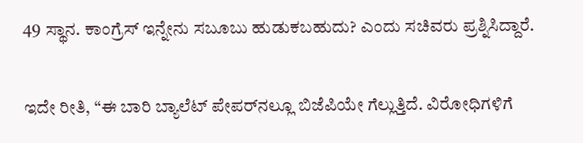49 ಸ್ಥಾನ. ಕಾಂಗ್ರೆಸ್ ಇನ್ನೇನು ಸಬೂಬು ಹುಡುಕಬಹುದು? ಎಂದು ಸಚಿವರು ಪ್ರಶ್ನಿಸಿದ್ದಾರೆ.

ಇದೇ ರೀತಿ, “ಈ ಬಾರಿ ಬ್ಯಾಲೆಟ್ ಪೇಪರ್‌ನಲ್ಲೂ ಬಿಜೆಪಿಯೇ ಗೆಲ್ಲುತ್ತಿದೆ. ವಿರೋಧಿಗಳಿಗೆ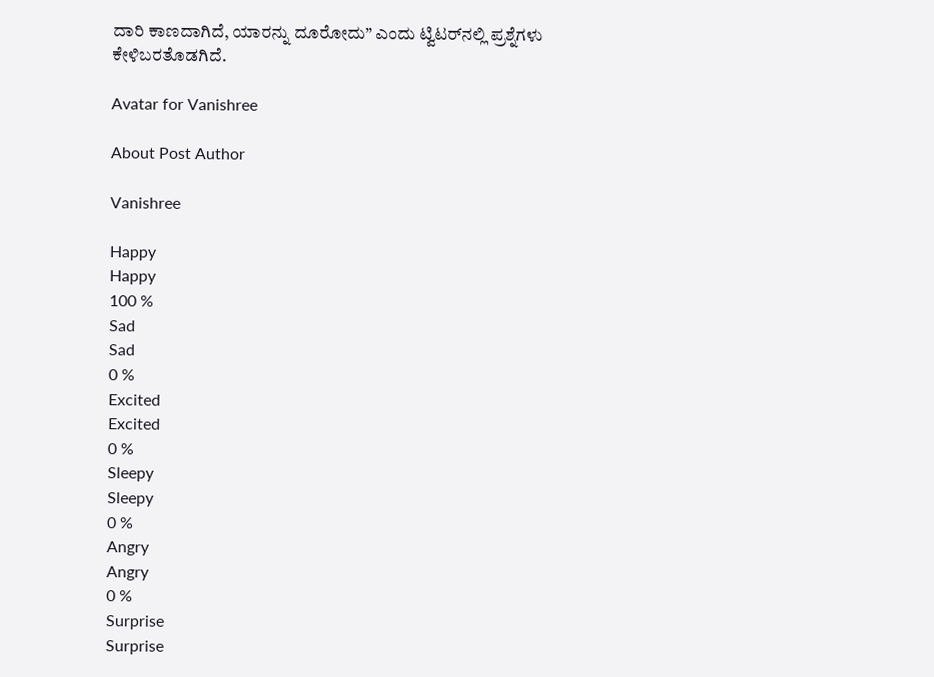ದಾರಿ ಕಾಣದಾಗಿದೆ, ಯಾರನ್ನು ದೂರೋದು” ಎಂದು ಟ್ವಿಟರ್‌ನಲ್ಲಿ ಪ್ರಶ್ನೆಗಳು ಕೇಳಿಬರತೊಡಗಿದೆ.

Avatar for Vanishree

About Post Author

Vanishree

Happy
Happy
100 %
Sad
Sad
0 %
Excited
Excited
0 %
Sleepy
Sleepy
0 %
Angry
Angry
0 %
Surprise
Surprise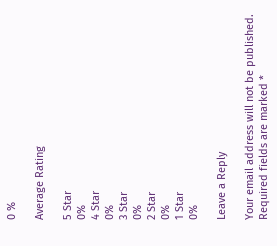0 %

Average Rating

5 Star
0%
4 Star
0%
3 Star
0%
2 Star
0%
1 Star
0%

Leave a Reply

Your email address will not be published. Required fields are marked *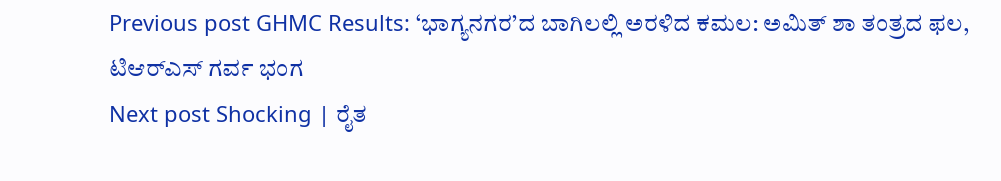Previous post GHMC Results: ‘ಭಾಗ್ಯನಗರ’ದ ಬಾಗಿಲಲ್ಲಿ ಅರಳಿದ ಕಮಲ: ಅಮಿತ್ ಶಾ ತಂತ್ರದ ಫಲ, ಟಿಆರ್‌ಎಸ್ ಗರ್ವ ಭಂಗ
Next post Shocking | ರೈತ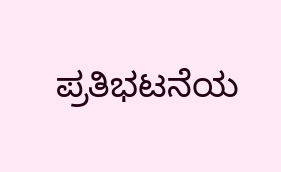ಪ್ರತಿಭಟನೆಯ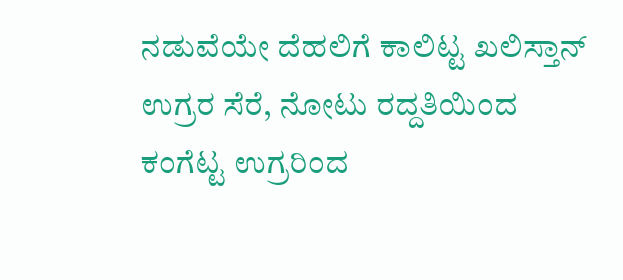ನಡುವೆಯೇ ದೆಹಲಿಗೆ ಕಾಲಿಟ್ಟ ಖಲಿಸ್ತಾನ್ ಉಗ್ರರ ಸೆರೆ, ನೋಟು ರದ್ದತಿಯಿಂದ ಕಂಗೆಟ್ಟ ಉಗ್ರರಿಂದ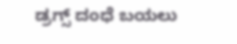ಡ್ರಗ್ಸ್ ದಂಧೆ ಬಯಲು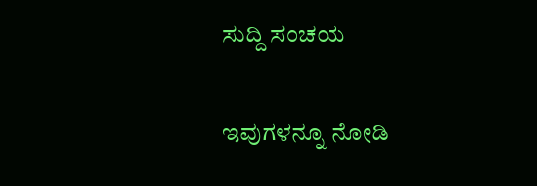ಸುದ್ದಿ ಸಂಚಯ

ಇವುಗಳನ್ನೂ ನೋಡಿ